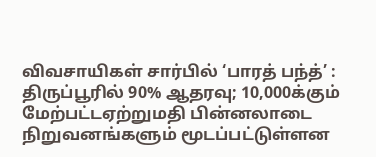விவசாயிகள் சார்பில் ‘பாரத் பந்த்’ : திருப்பூரில் 90% ஆதரவு; 10,000க்கும் மேற்பட்டஏற்றுமதி பின்னலாடை நிறுவனங்களும் மூடப்பட்டுள்ளன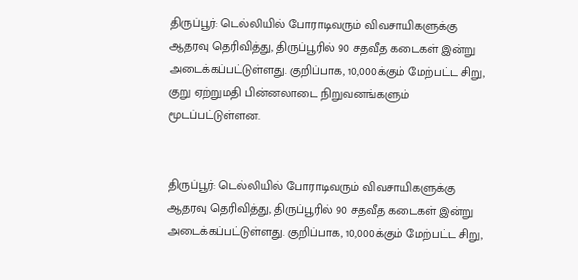திருப்பூர்: டெல்லியில் போராடிவரும் விவசாயிகளுக்கு ஆதரவு தெரிவித்து, திருப்பூரில் 90 சதவீத கடைகள் இன்று அடைக்கப்பட்டுள்ளது. குறிப்பாக, 10,000க்கும் மேற்பட்ட சிறு, குறு ஏற்றுமதி பின்னலாடை நிறுவனங்களும் மூடப்பட்டுள்ளன.


திருப்பூர்: டெல்லியில் போராடிவரும் விவசாயிகளுக்கு ஆதரவு தெரிவித்து, திருப்பூரில் 90 சதவீத கடைகள் இன்று அடைக்கப்பட்டுள்ளது. குறிப்பாக, 10,000க்கும் மேற்பட்ட சிறு,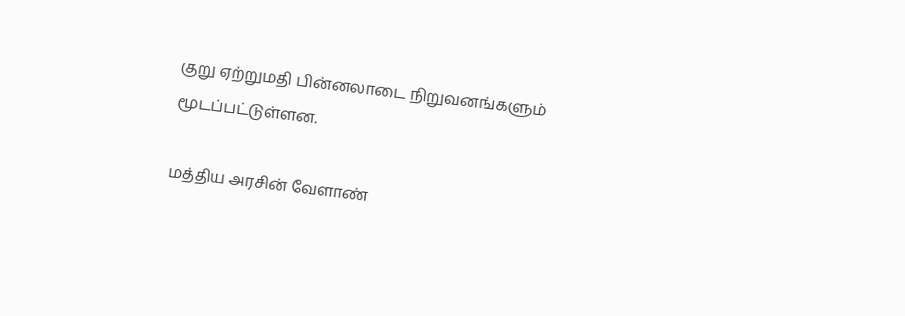குறு ஏற்றுமதி பின்னலாடை நிறுவனங்களும் மூடப்பட்டுள்ளன.

மத்திய அரசின் வேளாண்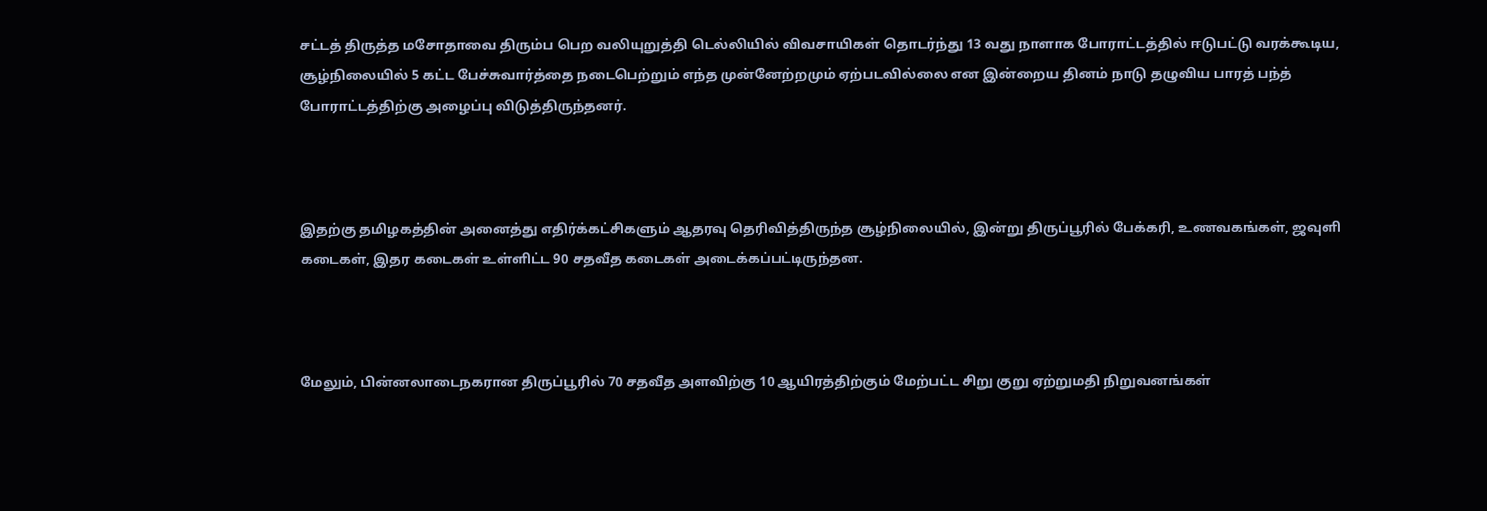சட்டத் திருத்த மசோதாவை திரும்ப பெற வலியுறுத்தி டெல்லியில் விவசாயிகள் தொடர்ந்து 13 வது நாளாக போராட்டத்தில் ஈடுபட்டு வரக்கூடிய, சூழ்நிலையில் 5 கட்ட பேச்சுவார்த்தை நடைபெற்றும் எந்த முன்னேற்றமும் ஏற்படவில்லை என இன்றைய தினம் நாடு தழுவிய பாரத் பந்த் போராட்டத்திற்கு அழைப்பு விடுத்திருந்தனர்.



இதற்கு தமிழகத்தின் அனைத்து எதிர்க்கட்சிகளும் ஆதரவு தெரிவித்திருந்த சூழ்நிலையில், இன்று திருப்பூரில் பேக்கரி, உணவகங்கள், ஜவுளி கடைகள், இதர கடைகள் உள்ளிட்ட 90 சதவீத கடைகள் அடைக்கப்பட்டிருந்தன.



மேலும், பின்னலாடைநகரான திருப்பூரில் 70 சதவீத அளவிற்கு 10 ஆயிரத்திற்கும் மேற்பட்ட சிறு குறு ஏற்றுமதி நிறுவனங்கள்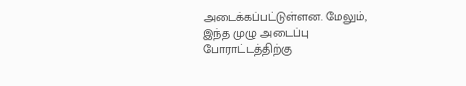அடைக்கப்பட்டுள்ளன. மேலும், இந்த முழு அடைப்பு போராட்டத்திற்கு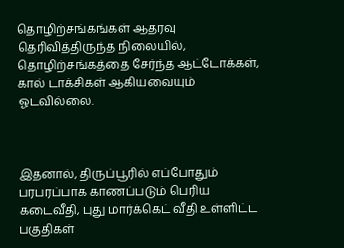தொழிற்சங்கங்கள் ஆதரவு தெரிவித்திருந்த நிலையில், தொழிற்சங்கத்தை சேர்ந்த ஆட்டோக்கள், கால் டாக்சிகள் ஆகியவையும் ஓடவில்லை.



இதனால், திருப்பூரில் எப்போதும் பரபரப்பாக காணப்படும் பெரிய கடைவீதி, புது மார்க்கெட் வீதி உள்ளிட்ட பகுதிகள்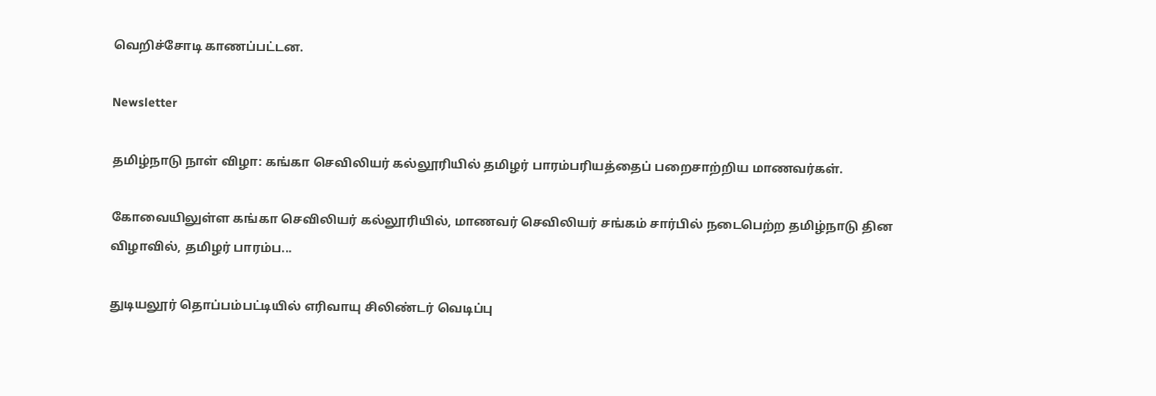வெறிச்சோடி காணப்பட்டன.

Newsletter

தமிழ்நாடு நாள் விழா: கங்கா செவிலியர் கல்லூரியில் தமிழர் பாரம்பரியத்தைப் பறைசாற்றிய மாணவர்கள்.

கோவையிலுள்ள கங்கா செவிலியர் கல்லூரியில், மாணவர் செவிலியர் சங்கம் சார்பில் நடைபெற்ற தமிழ்நாடு தின விழாவில், தமிழர் பாரம்ப...

துடியலூர் தொப்பம்பட்டியில் எரிவாயு சிலிண்டர் வெடிப்பு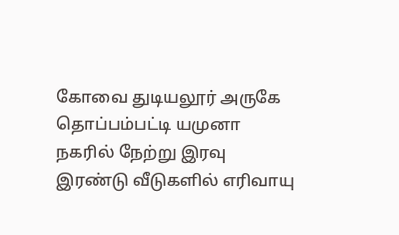கோவை துடியலூர் அருகே தொப்பம்பட்டி யமுனா நகரில் நேற்று இரவு இரண்டு வீடுகளில் எரிவாயு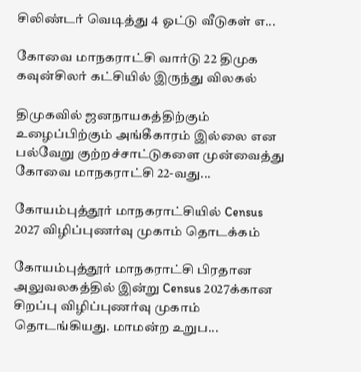சிலிண்டர் வெடித்து 4 ஓட்டு வீடுகள் எ...

கோவை மாநகராட்சி வார்டு 22 திமுக கவுன்சிலர் கட்சியில் இருந்து விலகல்

திமுகவில் ஜனநாயகத்திற்கும் உழைப்பிற்கும் அங்கீகாரம் இல்லை என பல்வேறு குற்றச்சாட்டுகளை முன்வைத்து கோவை மாநகராட்சி 22-வது...

கோயம்புத்தூர் மாநகராட்சியில் Census 2027 விழிப்புணர்வு முகாம் தொடக்கம்

கோயம்புத்தூர் மாநகராட்சி பிரதான அலுவலகத்தில் இன்று Census 2027க்கான சிறப்பு விழிப்புணர்வு முகாம் தொடங்கியது. மாமன்ற உறுப...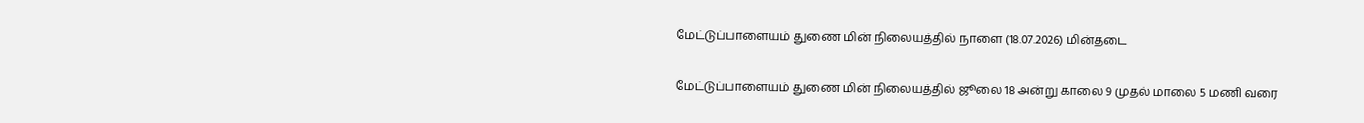மேட்டுப்பாளையம் துணை மின் நிலையத்தில் நாளை (18.07.2026) மின்தடை

மேட்டுப்பாளையம் துணை மின் நிலையத்தில் ஜூலை 18 அன்று காலை 9 முதல் மாலை 5 மணி வரை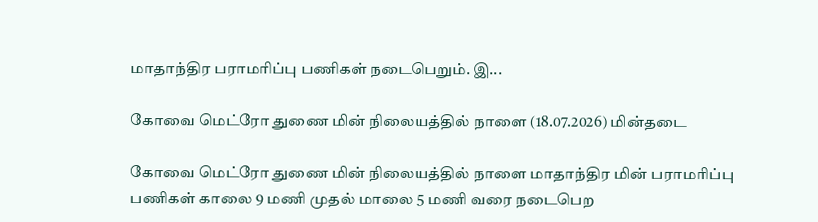மாதாந்திர பராமரிப்பு பணிகள் நடைபெறும். இ...

கோவை மெட்ரோ துணை மின் நிலையத்தில் நாளை (18.07.2026) மின்தடை

கோவை மெட்ரோ துணை மின் நிலையத்தில் நாளை மாதாந்திர மின் பராமரிப்பு பணிகள் காலை 9 மணி முதல் மாலை 5 மணி வரை நடைபெற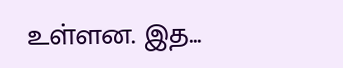உள்ளன. இத...